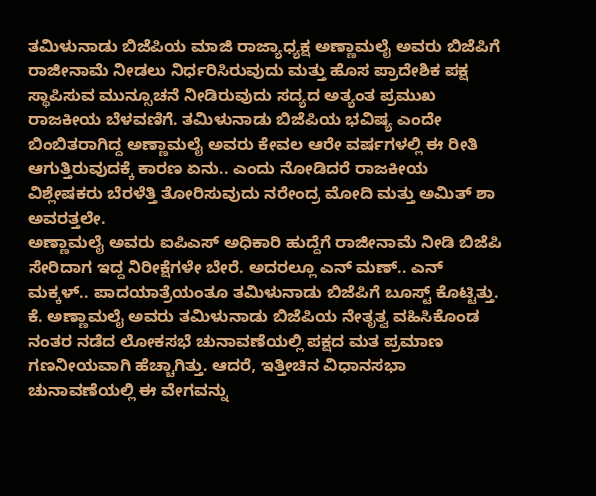ತಮಿಳುನಾಡು ಬಿಜೆಪಿಯ ಮಾಜಿ ರಾಜ್ಯಾಧ್ಯಕ್ಷ ಅಣ್ಣಾಮಲೈ ಅವರು ಬಿಜೆಪಿಗೆ ರಾಜೀನಾಮೆ ನೀಡಲು ನಿರ್ಧರಿಸಿರುವುದು ಮತ್ತು ಹೊಸ ಪ್ರಾದೇಶಿಕ ಪಕ್ಷ ಸ್ಥಾಪಿಸುವ ಮುನ್ಸೂಚನೆ ನೀಡಿರುವುದು ಸದ್ಯದ ಅತ್ಯಂತ ಪ್ರಮುಖ ರಾಜಕೀಯ ಬೆಳವಣಿಗೆ. ತಮಿಳುನಾಡು ಬಿಜೆಪಿಯ ಭವಿಷ್ಯ ಎಂದೇ ಬಿಂಬಿತರಾಗಿದ್ದ ಅಣ್ಣಾಮಲೈ ಅವರು ಕೇವಲ ಆರೇ ವರ್ಷಗಳಲ್ಲಿ ಈ ರೀತಿ ಆಗುತ್ತಿರುವುದಕ್ಕೆ ಕಾರಣ ಏನು.. ಎಂದು ನೋಡಿದರೆ ರಾಜಕೀಯ ವಿಶ್ಲೇಷಕರು ಬೆರಳೆತ್ತಿ ತೋರಿಸುವುದು ನರೇಂದ್ರ ಮೋದಿ ಮತ್ತು ಅಮಿತ್ ಶಾ ಅವರತ್ತಲೇ.
ಅಣ್ಣಾಮಲೈ ಅವರು ಐಪಿಎಸ್ ಅಧಿಕಾರಿ ಹುದ್ದೆಗೆ ರಾಜೀನಾಮೆ ನೀಡಿ ಬಿಜೆಪಿ ಸೇರಿದಾಗ ಇದ್ದ ನಿರೀಕ್ಷೆಗಳೇ ಬೇರೆ. ಅದರಲ್ಲೂ ಎನ್ ಮಣ್.. ಎನ್ ಮಕ್ಕಳ್.. ಪಾದಯಾತ್ರೆಯಂತೂ ತಮಿಳುನಾಡು ಬಿಜೆಪಿಗೆ ಬೂಸ್ಟ್ ಕೊಟ್ಟಿತ್ತು. ಕೆ. ಅಣ್ಣಾಮಲೈ ಅವರು ತಮಿಳುನಾಡು ಬಿಜೆಪಿಯ ನೇತೃತ್ವ ವಹಿಸಿಕೊಂಡ ನಂತರ ನಡೆದ ಲೋಕಸಭೆ ಚುನಾವಣೆಯಲ್ಲಿ ಪಕ್ಷದ ಮತ ಪ್ರಮಾಣ ಗಣನೀಯವಾಗಿ ಹೆಚ್ಚಾಗಿತ್ತು. ಆದರೆ, ಇತ್ತೀಚಿನ ವಿಧಾನಸಭಾ ಚುನಾವಣೆಯಲ್ಲಿ ಈ ವೇಗವನ್ನು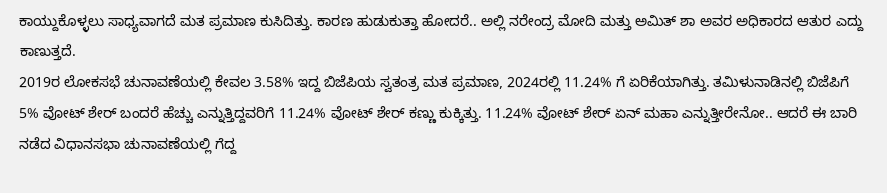ಕಾಯ್ದುಕೊಳ್ಳಲು ಸಾಧ್ಯವಾಗದೆ ಮತ ಪ್ರಮಾಣ ಕುಸಿದಿತ್ತು. ಕಾರಣ ಹುಡುಕುತ್ತಾ ಹೋದರೆ.. ಅಲ್ಲಿ ನರೇಂದ್ರ ಮೋದಿ ಮತ್ತು ಅಮಿತ್ ಶಾ ಅವರ ಅಧಿಕಾರದ ಆತುರ ಎದ್ದು ಕಾಣುತ್ತದೆ.
2019ರ ಲೋಕಸಭೆ ಚುನಾವಣೆಯಲ್ಲಿ ಕೇವಲ 3.58% ಇದ್ದ ಬಿಜೆಪಿಯ ಸ್ವತಂತ್ರ ಮತ ಪ್ರಮಾಣ, 2024ರಲ್ಲಿ 11.24% ಗೆ ಏರಿಕೆಯಾಗಿತ್ತು. ತಮಿಳುನಾಡಿನಲ್ಲಿ ಬಿಜೆಪಿಗೆ 5% ವೋಟ್ ಶೇರ್ ಬಂದರೆ ಹೆಚ್ಚು ಎನ್ನುತ್ತಿದ್ದವರಿಗೆ 11.24% ವೋಟ್ ಶೇರ್ ಕಣ್ಣು ಕುಕ್ಕಿತ್ತು. 11.24% ವೋಟ್ ಶೇರ್ ಏನ್ ಮಹಾ ಎನ್ನುತ್ತೀರೇನೋ.. ಆದರೆ ಈ ಬಾರಿ ನಡೆದ ವಿಧಾನಸಭಾ ಚುನಾವಣೆಯಲ್ಲಿ ಗೆದ್ದ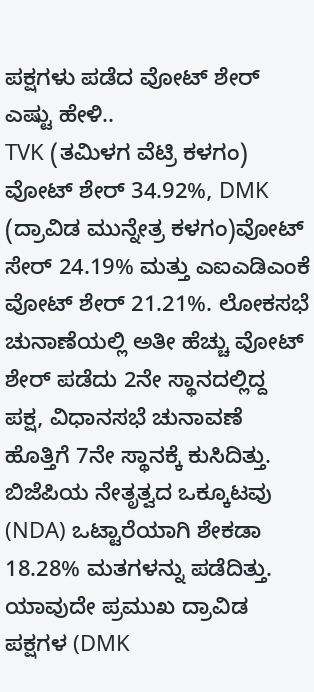ಪಕ್ಷಗಳು ಪಡೆದ ವೋಟ್ ಶೇರ್ ಎಷ್ಟು ಹೇಳಿ..
TVK (ತಮಿಳಗ ವೆಟ್ರಿ ಕಳಗಂ) ವೋಟ್ ಶೇರ್ 34.92%, DMK (ದ್ರಾವಿಡ ಮುನ್ನೇತ್ರ ಕಳಗಂ)ವೋಟ್ ಸೇರ್ 24.19% ಮತ್ತು ಎಐಎಡಿಎಂಕೆ ವೋಟ್ ಶೇರ್ 21.21%. ಲೋಕಸಭೆ ಚುನಾಣೆಯಲ್ಲಿ ಅತೀ ಹೆಚ್ಚು ವೋಟ್ ಶೇರ್ ಪಡೆದು 2ನೇ ಸ್ಥಾನದಲ್ಲಿದ್ದ ಪಕ್ಷ, ವಿಧಾನಸಭೆ ಚುನಾವಣೆ ಹೊತ್ತಿಗೆ 7ನೇ ಸ್ಥಾನಕ್ಕೆ ಕುಸಿದಿತ್ತು. ಬಿಜೆಪಿಯ ನೇತೃತ್ವದ ಒಕ್ಕೂಟವು (NDA) ಒಟ್ಟಾರೆಯಾಗಿ ಶೇಕಡಾ 18.28% ಮತಗಳನ್ನು ಪಡೆದಿತ್ತು.
ಯಾವುದೇ ಪ್ರಮುಖ ದ್ರಾವಿಡ ಪಕ್ಷಗಳ (DMK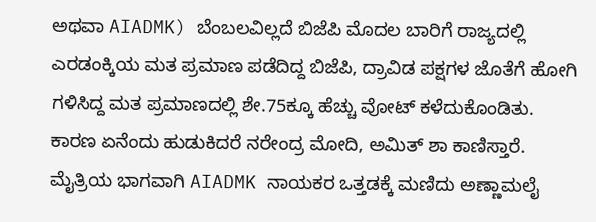ಅಥವಾ AIADMK) ಬೆಂಬಲವಿಲ್ಲದೆ ಬಿಜೆಪಿ ಮೊದಲ ಬಾರಿಗೆ ರಾಜ್ಯದಲ್ಲಿ ಎರಡಂಕ್ಕಿಯ ಮತ ಪ್ರಮಾಣ ಪಡೆದಿದ್ದ ಬಿಜೆಪಿ, ದ್ರಾವಿಡ ಪಕ್ಷಗಳ ಜೊತೆಗೆ ಹೋಗಿ ಗಳಿಸಿದ್ದ ಮತ ಪ್ರಮಾಣದಲ್ಲಿ ಶೇ.75ಕ್ಕೂ ಹೆಚ್ಚು ವೋಟ್ ಕಳೆದುಕೊಂಡಿತು. ಕಾರಣ ಏನೆಂದು ಹುಡುಕಿದರೆ ನರೇಂದ್ರ ಮೋದಿ, ಅಮಿತ್ ಶಾ ಕಾಣಿಸ್ತಾರೆ.
ಮೈತ್ರಿಯ ಭಾಗವಾಗಿ AIADMK ನಾಯಕರ ಒತ್ತಡಕ್ಕೆ ಮಣಿದು ಅಣ್ಣಾಮಲೈ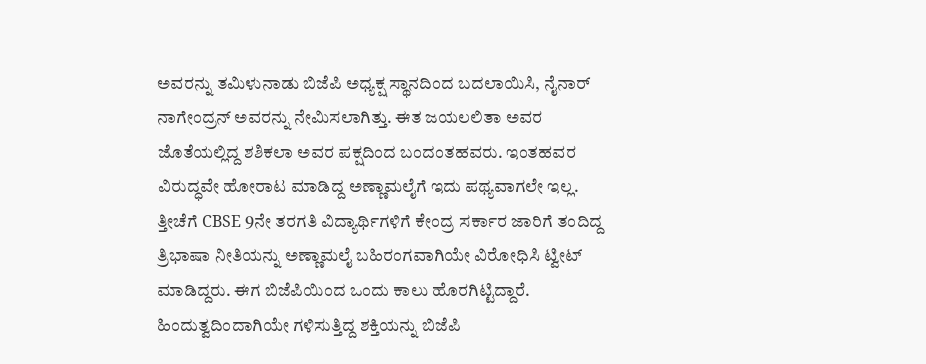ಅವರನ್ನು ತಮಿಳುನಾಡು ಬಿಜೆಪಿ ಅಧ್ಯಕ್ಷ ಸ್ಥಾನದಿಂದ ಬದಲಾಯಿಸಿ, ನೈನಾರ್ ನಾಗೇಂದ್ರನ್ ಅವರನ್ನು ನೇಮಿಸಲಾಗಿತ್ತು. ಈತ ಜಯಲಲಿತಾ ಅವರ ಜೊತೆಯಲ್ಲಿದ್ದ ಶಶಿಕಲಾ ಅವರ ಪಕ್ಷದಿಂದ ಬಂದಂತಹವರು. ಇಂತಹವರ ವಿರುದ್ಧವೇ ಹೋರಾಟ ಮಾಡಿದ್ದ ಅಣ್ಣಾಮಲೈಗೆ ಇದು ಪಥ್ಯವಾಗಲೇ ಇಲ್ಲ. ತ್ತೀಚೆಗೆ CBSE 9ನೇ ತರಗತಿ ವಿದ್ಯಾರ್ಥಿಗಳಿಗೆ ಕೇಂದ್ರ ಸರ್ಕಾರ ಜಾರಿಗೆ ತಂದಿದ್ದ ತ್ರಿಭಾಷಾ ನೀತಿಯನ್ನು ಅಣ್ಣಾಮಲೈ ಬಹಿರಂಗವಾಗಿಯೇ ವಿರೋಧಿಸಿ ಟ್ವೀಟ್ ಮಾಡಿದ್ದರು. ಈಗ ಬಿಜೆಪಿಯಿಂದ ಒಂದು ಕಾಲು ಹೊರಗಿಟ್ಟಿದ್ದಾರೆ. ಹಿಂದುತ್ವದಿಂದಾಗಿಯೇ ಗಳಿಸುತ್ತಿದ್ದ ಶಕ್ತಿಯನ್ನು ಬಿಜೆಪಿ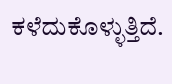ಕಳೆದುಕೊಳ್ಳುತ್ತಿದೆ.